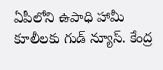ఏపీలోని ఉపాధి హామీ కూలీలకు గుడ్ న్యూస్. కేంద్ర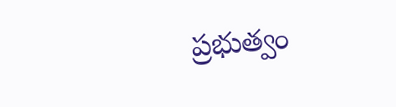ప్రభుత్వం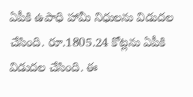ఏపీకి ఉపాధి హామీ నిధులను విడుదల చేసింది. రూ.1805.24 కోట్లను ఏపీకి విడుదల చేసింది. ఈ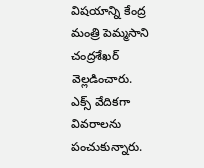విషయాన్ని కేంద్ర మంత్రి పెమ్మసాని చంద్రశేఖర్ వెల్లడించారు. ఎక్స్ వేదికగా వివరాలను పంచుకున్నారు.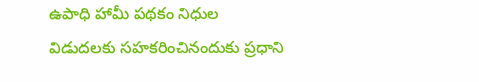ఉపాధి హామీ పథకం నిధుల విడుదలకు సహకరించినందుకు ప్రధాని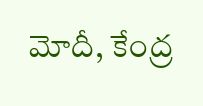మోదీ, కేంద్ర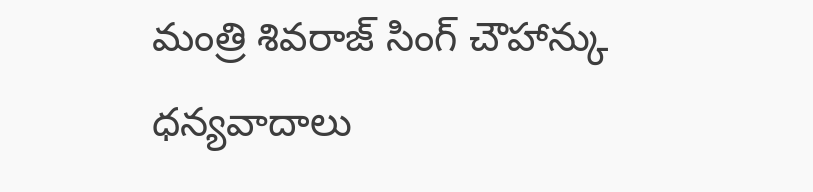మంత్రి శివరాజ్ సింగ్ చౌహాన్కు ధన్యవాదాలు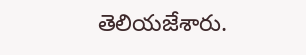తెలియజేశారు.